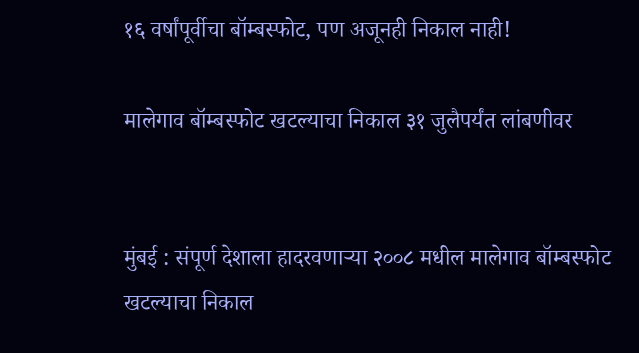१६ वर्षांपूर्वीचा बॉम्बस्फोट, पण अजूनही निकाल नाही!

मालेगाव बॉम्बस्फोट खटल्याचा निकाल ३१ जुलैपर्यंत लांबणीवर


मुंबई : संपूर्ण देशाला हादरवणाऱ्या २००८ मधील मालेगाव बॉम्बस्फोट खटल्याचा निकाल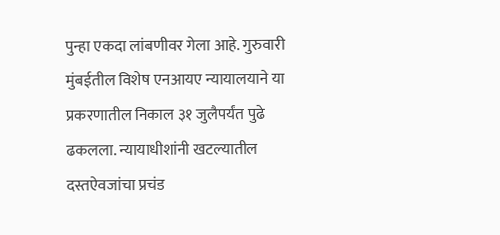पुन्हा एकदा लांबणीवर गेला आहे. गुरुवारी मुंबईतील विशेष एनआयए न्यायालयाने या प्रकरणातील निकाल ३१ जुलैपर्यंत पुढे ढकलला. न्यायाधीशांनी खटल्यातील दस्तऐवजांचा प्रचंड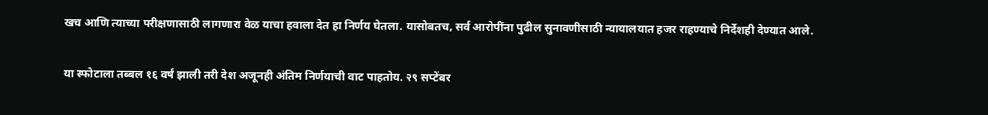खच आणि त्याच्या परीक्षणासाठी लागणारा वेळ याचा हवाला देत हा निर्णय घेतला. यासोबतच, सर्व आरोपींना पुढील सुनावणीसाठी न्यायालयात हजर राहण्याचे निर्देशही देण्यात आले.


या स्फोटाला तब्बल १६ वर्षं झाली तरी देश अजूनही अंतिम निर्णयाची वाट पाहतोय. २९ सप्टेंबर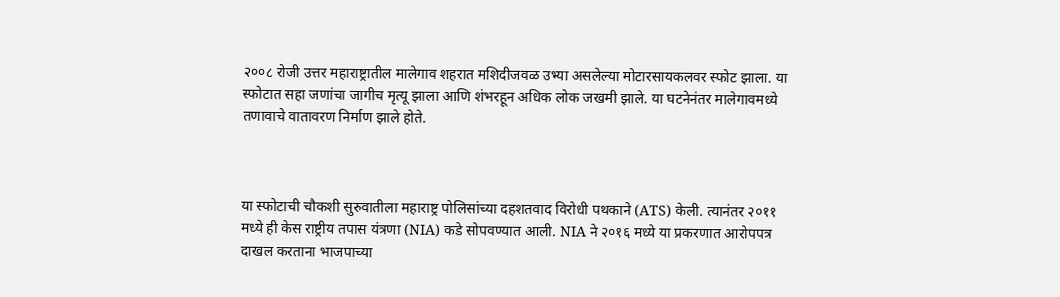२००८ रोजी उत्तर महाराष्ट्रातील मालेगाव शहरात मशिदीजवळ उभ्या असलेल्या मोटारसायकलवर स्फोट झाला. या स्फोटात सहा जणांचा जागीच मृत्यू झाला आणि शंभरहून अधिक लोक जखमी झाले. या घटनेनंतर मालेगावमध्ये तणावाचे वातावरण निर्माण झाले होते.



या स्फोटाची चौकशी सुरुवातीला महाराष्ट्र पोलिसांच्या दहशतवाद विरोधी पथकाने (ATS) केली. त्यानंतर २०११ मध्ये ही केस राष्ट्रीय तपास यंत्रणा (NIA) कडे सोपवण्यात आली. NIA ने २०१६ मध्ये या प्रकरणात आरोपपत्र दाखल करताना भाजपाच्या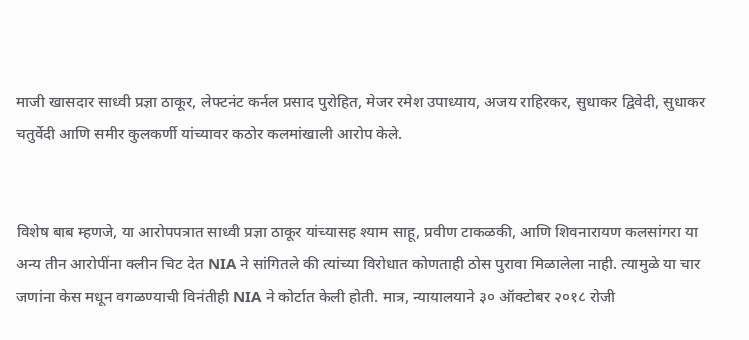माजी खासदार साध्वी प्रज्ञा ठाकूर, लेफ्टनंट कर्नल प्रसाद पुरोहित, मेजर रमेश उपाध्याय, अजय राहिरकर, सुधाकर द्विवेदी, सुधाकर चतुर्वेदी आणि समीर कुलकर्णी यांच्यावर कठोर कलमांखाली आरोप केले.


विशेष बाब म्हणजे, या आरोपपत्रात साध्वी प्रज्ञा ठाकूर यांच्यासह श्याम साहू, प्रवीण टाकळकी, आणि शिवनारायण कलसांगरा या अन्य तीन आरोपींना क्लीन चिट देत NIA ने सांगितले की त्यांच्या विरोधात कोणताही ठोस पुरावा मिळालेला नाही. त्यामुळे या चार जणांना केस मधून वगळण्याची विनंतीही NIA ने कोर्टात केली होती. मात्र, न्यायालयाने ३० ऑक्टोबर २०१८ रोजी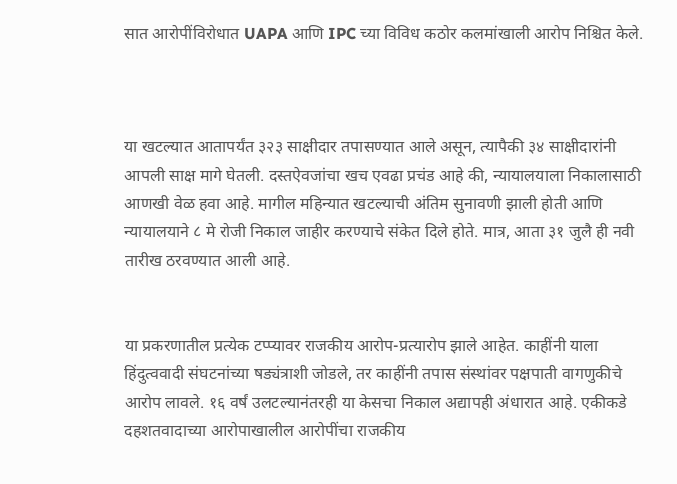सात आरोपींविरोधात UAPA आणि IPC च्या विविध कठोर कलमांखाली आरोप निश्चित केले.



या खटल्यात आतापर्यंत ३२३ साक्षीदार तपासण्यात आले असून, त्यापैकी ३४ साक्षीदारांनी आपली साक्ष मागे घेतली. दस्तऐवजांचा खच एवढा प्रचंड आहे की, न्यायालयाला निकालासाठी आणखी वेळ हवा आहे. मागील महिन्यात खटल्याची अंतिम सुनावणी झाली होती आणि न्यायालयाने ८ मे रोजी निकाल जाहीर करण्याचे संकेत दिले होते. मात्र, आता ३१ जुलै ही नवी तारीख ठरवण्यात आली आहे.


या प्रकरणातील प्रत्येक टप्प्यावर राजकीय आरोप-प्रत्यारोप झाले आहेत. काहींनी याला हिंदुत्ववादी संघटनांच्या षड्यंत्राशी जोडले, तर काहींनी तपास संस्थांवर पक्षपाती वागणुकीचे आरोप लावले. १६ वर्षं उलटल्यानंतरही या केसचा निकाल अद्यापही अंधारात आहे. एकीकडे दहशतवादाच्या आरोपाखालील आरोपींचा राजकीय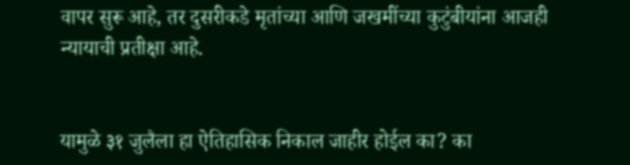वापर सुरू आहे, तर दुसरीकडे मृतांच्या आणि जखमींच्या कुटुंबीयांना आजही न्यायाची प्रतीक्षा आहे.


यामुळे ३१ जुलैला हा ऐतिहासिक निकाल जाहीर होईल का? का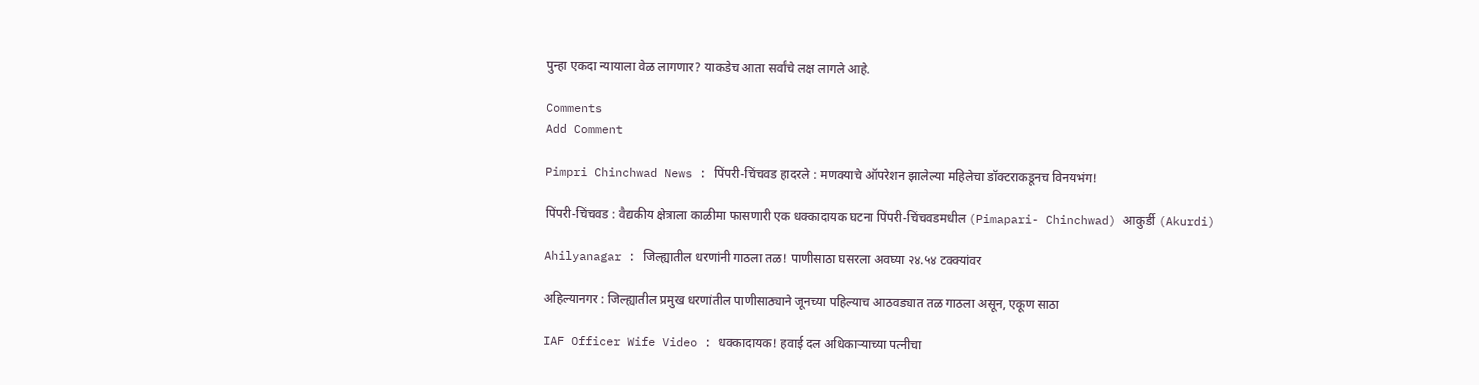पुन्हा एकदा न्यायाला वेळ लागणार? याकडेच आता सर्वांचे लक्ष लागले आहे.

Comments
Add Comment

Pimpri Chinchwad News : पिंपरी-चिंचवड हादरले : मणक्याचे ऑपरेशन झालेल्या महिलेचा डॉक्टराकडूनच विनयभंग!

पिंपरी-चिंचवड : वैद्यकीय क्षेत्राला काळीमा फासणारी एक धक्कादायक घटना पिंपरी-चिंचवडमधील (Pimapari- Chinchwad) आकुर्डी (Akurdi)

Ahilyanagar : जिल्ह्यातील धरणांनी गाठला तळ! पाणीसाठा घसरला अवघ्या २४.५४ टक्क्यांवर

अहिल्यानगर : जिल्ह्यातील प्रमुख धरणांतील पाणीसाठ्याने जूनच्या पहिल्याच आठवड्यात तळ गाठला असून, एकूण साठा

IAF Officer Wife Video : धक्कादायक! हवाई दल अधिकाऱ्याच्या पत्नीचा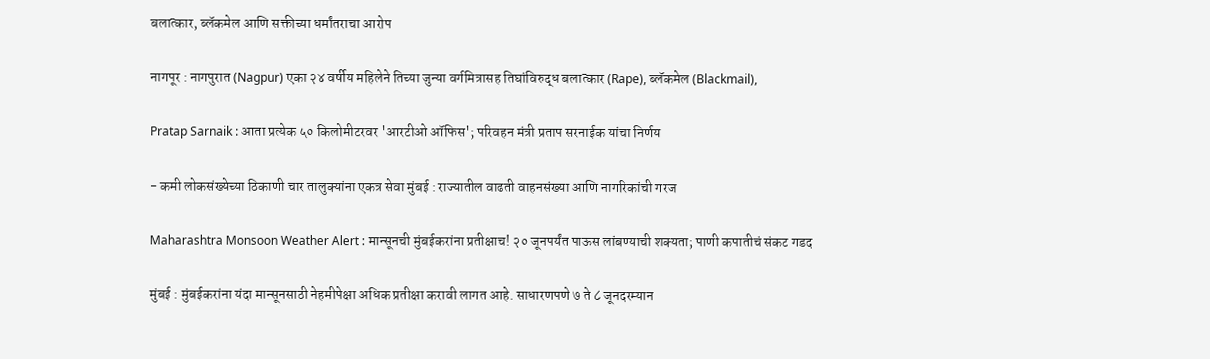बलात्कार, ब्लॅकमेल आणि सक्तीच्या धर्मांतराचा आरोप

नागपूर : नागपुरात (Nagpur) एका २४ वर्षीय महिलेने तिच्या जुन्या वर्गमित्रासह तिघांविरुद्ध बलात्कार (Rape), ब्लॅकमेल (Blackmail),

Pratap Sarnaik : आता प्रत्येक ५० किलोमीटरवर 'आरटीओ ऑफिस'; परिवहन मंत्री प्रताप सरनाईक यांचा निर्णय

- कमी लोकसंख्येच्या ठिकाणी चार तालुक्यांना एकत्र सेवा मुंबई : राज्यातील वाढती वाहनसंख्या आणि नागरिकांची गरज

Maharashtra Monsoon Weather Alert : मान्सूनची मुंबईकरांना प्रतीक्षाच! २० जूनपर्यंत पाऊस लांबण्याची शक्यता; पाणी कपातीचं संकट गडद

मुंबई : मुंबईकरांना यंदा मान्सूनसाठी नेहमीपेक्षा अधिक प्रतीक्षा करावी लागत आहे. साधारणपणे ७ ते ८ जूनदरम्यान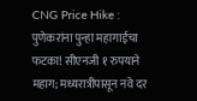CNG Price Hike : पुणेकरांना पुन्हा महागाईचा फटका! सीएनजी १ रुपयाने महाग; मध्यरात्रीपासून नवे दर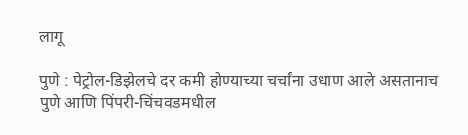लागू

पुणे : पेट्रोल-डिझेलचे दर कमी होण्याच्या चर्चांना उधाण आले असतानाच पुणे आणि पिंपरी-चिंचवडमधील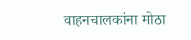वाहनचालकांना मोठा